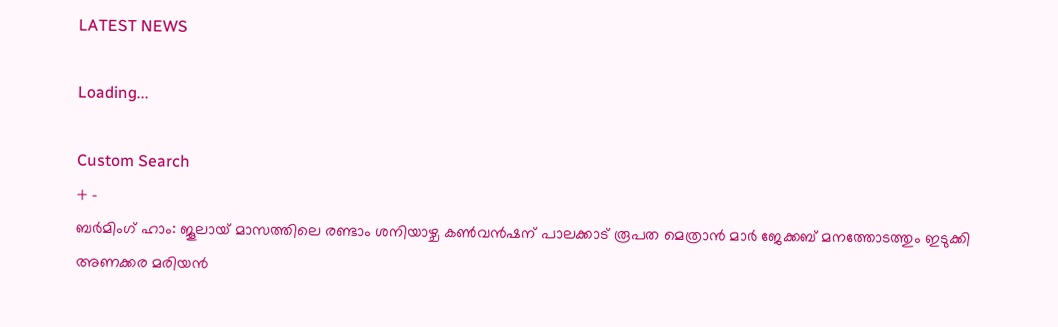LATEST NEWS

Loading...

Custom Search
+ -
ബര്‍മിംഗ് ഹാം: ജൂലായ് മാസത്തിലെ രണ്ടാം ശനിയാഴ്ച കണ്‍വന്‍ഷന് പാലക്കാട് രൂപത മെത്രാന്‍ മാര്‍ ജേക്കബ് മനത്തോടത്തും ഇടുക്കി അണക്കര മരിയന്‍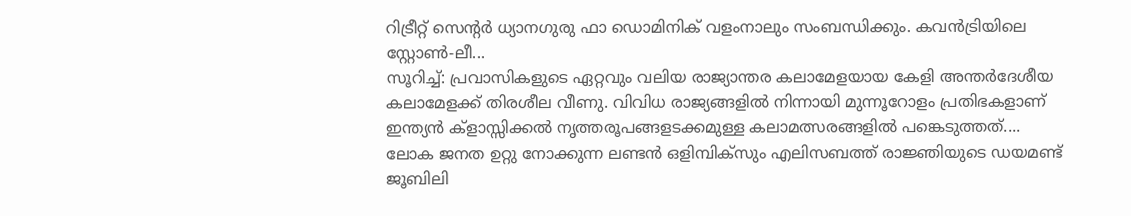റിട്രീറ്റ് സെന്റര്‍ ധ്യാനഗുരു ഫാ ഡൊമിനിക് വളംനാലും സംബന്ധിക്കും. കവന്‍ട്രിയിലെ സ്റ്റോണ്‍-ലീ...
സൂറിച്ച്: പ്രവാസികളുടെ ഏറ്റവും വലിയ രാജ്യാന്തര കലാമേളയായ കേളി അന്തര്‍ദേശീയ കലാമേളക്ക് തിരശീല വീണു. വിവിധ രാജ്യങ്ങളില്‍ നിന്നായി മുന്നൂറോളം പ്രതിഭകളാണ് ഇന്ത്യന്‍ ക്‌ളാസ്സിക്കല്‍ നൃത്തരൂപങ്ങളടക്കമുള്ള കലാമത്സരങ്ങളില്‍ പങ്കെടുത്തത്....
ലോക ജനത ഉറ്റു നോക്കുന്ന ലണ്ടന്‍ ഒളിമ്പിക്‌സും എലിസബത്ത് രാജ്ഞിയുടെ ഡയമണ്ട് ജൂബിലി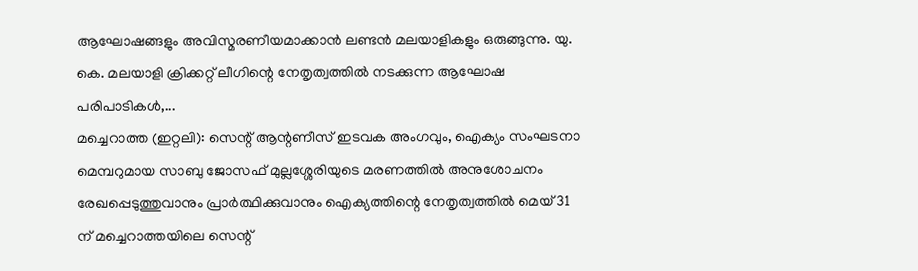ആഘോഷങ്ങളും അവിസ്മരണീയമാക്കാന്‍ ലണ്ടന്‍ മലയാളികളും ഒരുങ്ങുന്നു. യു. കെ. മലയാളി ക്രിക്കറ്റ് ലീഗിന്റെ നേതൃത്വത്തില്‍ നടക്കുന്ന ആഘോഷ പരിപാടികള്‍,...
മച്ചെറാത്ത (ഇറ്റലി): സെന്റ് ആന്റണീസ് ഇടവക അംഗവും, ഐക്യം സംഘടനാ മെമ്പറുമായ സാബു ജോസഫ് മുല്ലശ്ശേരിയുടെ മരണത്തില്‍ അനുശോചനം രേഖപ്പെടുത്തുവാനും പ്രാര്‍ത്ഥിക്കുവാനും ഐക്യത്തിന്റെ നേതൃത്വത്തില്‍ മെയ് 31 ന് മച്ചെറാത്തയിലെ സെന്റ്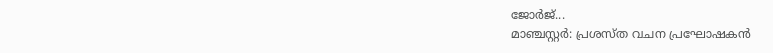ജോര്‍ജ്...
മാഞ്ചസ്റ്റര്‍: പ്രശസ്ത വചന പ്രഘോഷകന്‍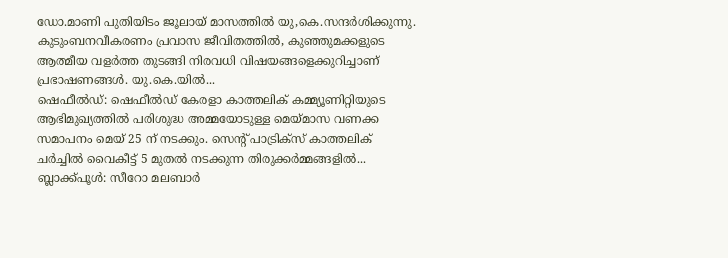ഡോ.മാണി പുതിയിടം ജൂലായ് മാസത്തില്‍ യു,കെ.സന്ദര്‍ശിക്കുന്നു. കുടുംബനവീകരണം പ്രവാസ ജീവിതത്തില്‍, കുഞ്ഞുമക്കളുടെ ആത്മീയ വളര്‍ത്ത തുടങ്ങി നിരവധി വിഷയങ്ങളെക്കുറിച്ചാണ് പ്രഭാഷണങ്ങള്‍. യു.കെ.യില്‍...
ഷെഫീല്‍ഡ്: ഷെഫീല്‍ഡ് കേരളാ കാത്തലിക് കമ്മ്യൂണിറ്റിയുടെ ആഭിമുഖ്യത്തില്‍ പരിശുദ്ധ അമ്മയോടുള്ള മെയ്മാസ വണക്ക സമാപനം മെയ് 25 ന് നടക്കും. സെന്റ് പാട്രിക്‌സ് കാത്തലിക് ചര്‍ച്ചില്‍ വൈകീട്ട് 5 മുതല്‍ നടക്കുന്ന തിരുക്കര്‍മ്മങ്ങളില്‍...
ബ്ലാക്ക്പൂള്‍: സീറോ മലബാര്‍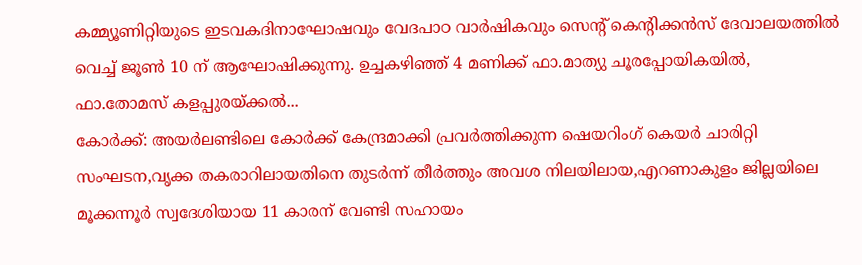കമ്മ്യൂണിറ്റിയുടെ ഇടവകദിനാഘോഷവും വേദപാഠ വാര്‍ഷികവും സെന്റ് കെന്റിക്കന്‍സ് ദേവാലയത്തില്‍ വെച്ച് ജൂണ്‍ 10 ന് ആഘോഷിക്കുന്നു. ഉച്ചകഴിഞ്ഞ് 4 മണിക്ക് ഫാ.മാത്യു ചൂരപ്പോയികയില്‍, ഫാ.തോമസ് കളപ്പുരയ്ക്കല്‍...
കോര്‍ക്ക്: അയര്‍ലണ്ടിലെ കോര്‍ക്ക് കേന്ദ്രമാക്കി പ്രവര്‍ത്തിക്കുന്ന ഷെയറിംഗ് കെയര്‍ ചാരിറ്റി സംഘടന,വൃക്ക തകരാറിലായതിനെ തുടര്‍ന്ന് തീര്‍ത്തും അവശ നിലയിലായ,എറണാകുളം ജില്ലയിലെ മൂക്കന്നൂര്‍ സ്വദേശിയായ 11 കാരന് വേണ്ടി സഹായം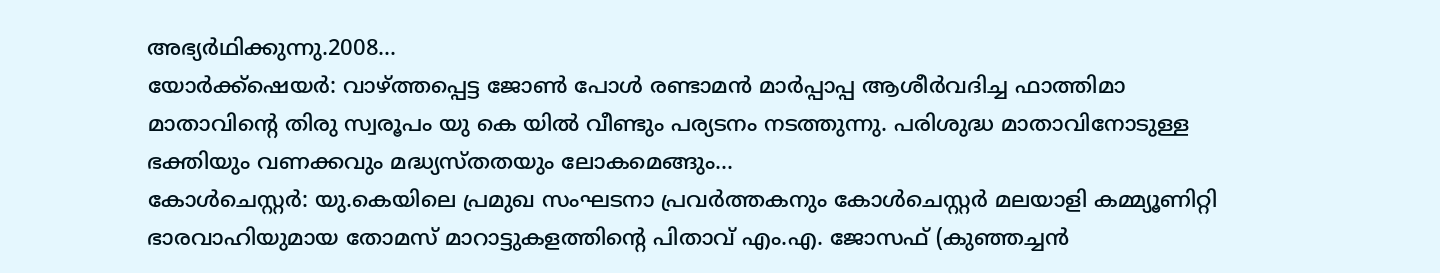അഭ്യര്‍ഥിക്കുന്നു.2008...
യോര്‍ക്ക്‌ഷെയര്‍: വാഴ്ത്തപ്പെട്ട ജോണ്‍ പോള്‍ രണ്ടാമന്‍ മാര്‍പ്പാപ്പ ആശീര്‍വദിച്ച ഫാത്തിമാ മാതാവിന്‍റെ തിരു സ്വരൂപം യു കെ യില്‍ വീണ്ടും പര്യടനം നടത്തുന്നു. പരിശുദ്ധ മാതാവിനോടുള്ള ഭക്തിയും വണക്കവും മദ്ധ്യസ്തതയും ലോകമെങ്ങും...
കോള്‍ചെസ്റ്റര്‍: യു.കെയിലെ പ്രമുഖ സംഘടനാ പ്രവര്‍ത്തകനും കോള്‍ചെസ്റ്റര്‍ മലയാളി കമ്മ്യൂണിറ്റി ഭാരവാഹിയുമായ തോമസ് മാറാട്ടുകളത്തിന്റെ പിതാവ് എം.എ. ജോസഫ് (കുഞ്ഞച്ചന്‍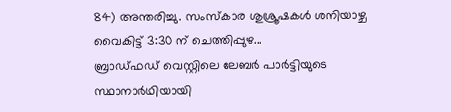84) അന്തരിച്ചു. സംസ്‌കാര ശുശ്രൂഷകള്‍ ശനിയാഴ്ച വൈകിട്ട് 3:30 ന് ചെത്തിപ്പുഴ...
ബ്രാഡ്ഫഡ് വെസ്റ്റിലെ ലേബര്‍ പാര്‍ട്ടിയുടെ സ്ഥാനാര്‍ഥിയായി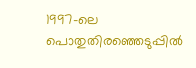1997-ലെ പൊതുതിരഞ്ഞെടുപ്പില്‍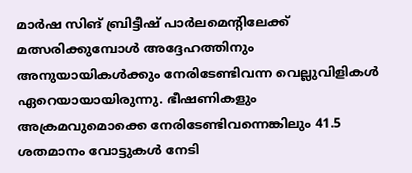മാര്‍ഷ സിങ് ബ്രിട്ടീഷ് പാര്‍ലമെന്റിലേക്ക് മത്സരിക്കുമ്പോള്‍ അദ്ദേഹത്തിനും അനുയായികള്‍ക്കും നേരിടേണ്ടിവന്ന വെല്ലുവിളികള്‍ ഏറെയായായിരുന്നു. ഭീഷണികളും അക്രമവുമൊക്കെ നേരിടേണ്ടിവന്നെങ്കിലും 41.5 ശതമാനം വോട്ടുകള്‍ നേടി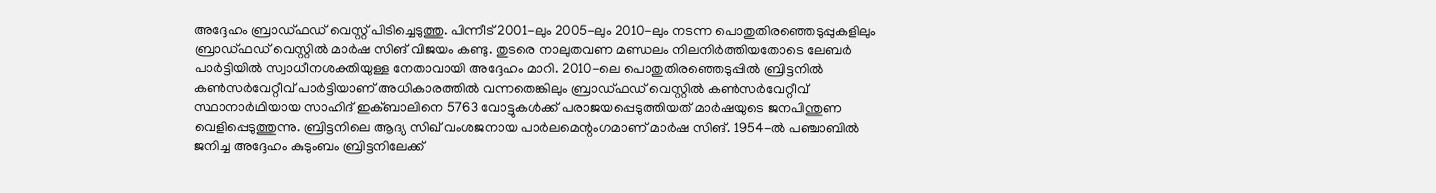അദ്ദേഹം ബ്രാഡ്ഫഡ് വെസ്റ്റ് പിടിച്ചെടുത്തു. പിന്നീട് 2001-ലും 2005-ലും 2010-ലും നടന്ന പൊതുതിരഞ്ഞെടുപ്പുകളിലും ബ്രാഡ്ഫഡ് വെസ്റ്റില്‍ മാര്‍ഷ സിങ് വിജയം കണ്ടു. തുടരെ നാലുതവണ മണ്ഡലം നിലനിര്‍ത്തിയതോടെ ലേബര്‍ പാര്‍ട്ടിയില്‍ സ്വാധീനശക്തിയുള്ള നേതാവായി അദ്ദേഹം മാറി. 2010-ലെ പൊതുതിരഞ്ഞെടുപ്പില്‍ ബ്രിട്ടനില്‍ കണ്‍സര്‍വേറ്റീവ് പാര്‍ട്ടിയാണ് അധികാരത്തില്‍ വന്നതെങ്കിലും ബ്രാഡ്ഫഡ് വെസ്റ്റില്‍ കണ്‍സര്‍വേറ്റീവ് സ്ഥാനാര്‍ഥിയായ സാഹിദ് ഇക്ബാലിനെ 5763 വോട്ടുകള്‍ക്ക് പരാജയപ്പെടുത്തിയത് മാര്‍ഷയുടെ ജനപിന്തുണ വെളിപ്പെടുത്തുന്നു. ബ്രിട്ടനിലെ ആദ്യ സിഖ് വംശജനായ പാര്‍ലമെന്റംഗമാണ് മാര്‍ഷ സിങ്. 1954-ല്‍ പഞ്ചാബില്‍ ജനിച്ച അദ്ദേഹം കുടുംബം ബ്രിട്ടനിലേക്ക്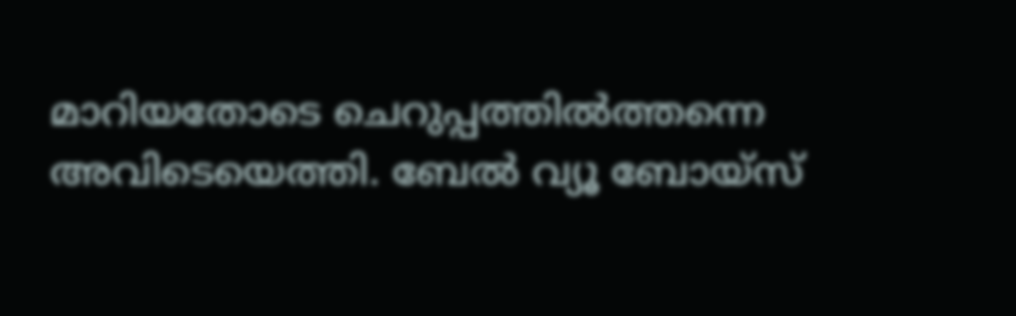മാറിയതോടെ ചെറുപ്പത്തില്‍ത്തന്നെ അവിടെയെത്തി. ബേല്‍ വ്യൂ ബോയ്‌സ്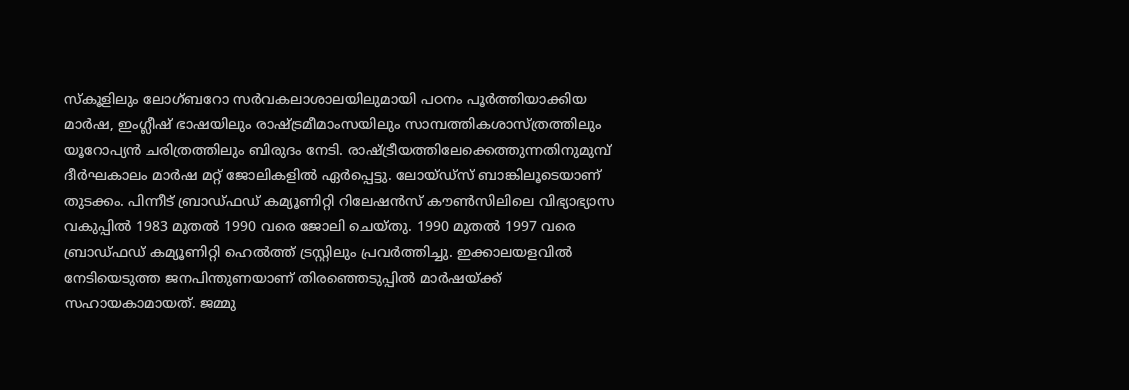സ്‌കൂളിലും ലോഗ്ബറോ സര്‍വകലാശാലയിലുമായി പഠനം പൂര്‍ത്തിയാക്കിയ മാര്‍ഷ, ഇംഗ്ലീഷ് ഭാഷയിലും രാഷ്ട്രമീമാംസയിലും സാമ്പത്തികശാസ്ത്രത്തിലും യൂറോപ്യന്‍ ചരിത്രത്തിലും ബിരുദം നേടി. രാഷ്ട്രീയത്തിലേക്കെത്തുന്നതിനുമുമ്പ് ദീര്‍ഘകാലം മാര്‍ഷ മറ്റ് ജോലികളില്‍ ഏര്‍പ്പെട്ടു. ലോയ്ഡ്‌സ് ബാങ്കിലൂടെയാണ് തുടക്കം. പിന്നീട് ബ്രാഡ്ഫഡ് കമ്യൂണിറ്റി റിലേഷന്‍സ് കൗണ്‍സിലിലെ വിഭ്യാഭ്യാസ വകുപ്പില്‍ 1983 മുതല്‍ 1990 വരെ ജോലി ചെയ്തു. 1990 മുതല്‍ 1997 വരെ ബ്രാഡ്ഫഡ് കമ്യൂണിറ്റി ഹെല്‍ത്ത് ട്രസ്റ്റിലും പ്രവര്‍ത്തിച്ചു. ഇക്കാലയളവില്‍ നേടിയെടുത്ത ജനപിന്തുണയാണ് തിരഞ്ഞെടുപ്പില്‍ മാര്‍ഷയ്ക്ക് സഹായകാമായത്. ജമ്മു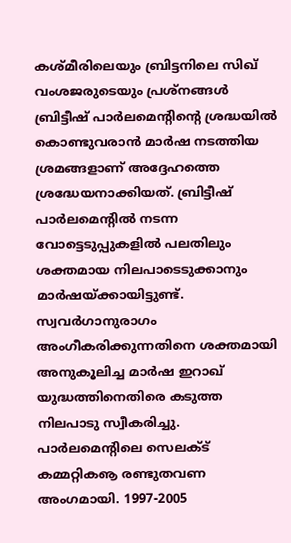കശ്മീരിലെയും ബ്രിട്ടനിലെ സിഖ് വംശജരുടെയും പ്രശ്‌നങ്ങള്‍ ബ്രിട്ടീഷ് പാര്‍ലമെന്റിന്റെ ശ്രദ്ധയില്‍ കൊണ്ടുവരാന്‍ മാര്‍ഷ നടത്തിയ ശ്രമങ്ങളാണ് അദ്ദേഹത്തെ ശ്രദ്ധേയനാക്കിയത്. ബ്രിട്ടീഷ് പാര്‍ലമെന്റില്‍ നടന്ന വോട്ടെടുപ്പുകളില്‍ പലതിലും ശക്തമായ നിലപാടെടുക്കാനും മാര്‍ഷയ്ക്കായിട്ടുണ്ട്. സ്വവര്‍ഗാനുരാഗം അംഗീകരിക്കുന്നതിനെ ശക്തമായി അനുകൂലിച്ച മാര്‍ഷ ഇറാഖ് യുദ്ധത്തിനെതിരെ കടുത്ത നിലപാടു സ്വീകരിച്ചു. പാര്‍ലമെന്റിലെ സെലക്ട് കമ്മറ്റികൡ രണ്ടുതവണ അംഗമായി. 1997-2005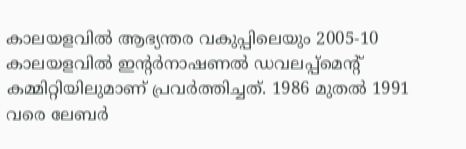കാലയളവില്‍ ആഭ്യന്തര വകുപ്പിലെയും 2005-10 കാലയളവില്‍ ഇന്റര്‍നാഷണല്‍ ഡവലപ്പ്‌മെന്റ് കമ്മിറ്റിയിലുമാണ് പ്രവര്‍ത്തിച്ചത്. 1986 മുതല്‍ 1991 വരെ ലേബര്‍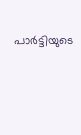പാര്‍ട്ടിയുടെ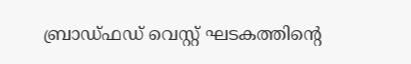ബ്രാഡ്ഫഡ് വെസ്റ്റ് ഘടകത്തിന്റെ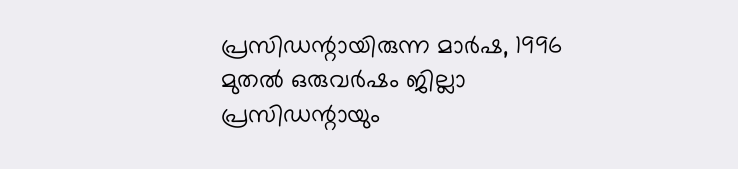പ്രസിഡന്റായിരുന്ന മാര്‍ഷ, 1996 മുതല്‍ ഒരുവര്‍ഷം ജില്ലാ പ്രസിഡന്റായും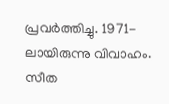പ്രവര്‍ത്തിച്ചു. 1971-ലായിരുന്നു വിവാഹം. സീത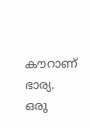കൗറാണ് ഭാര്യ. ഒരു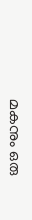മകനും ഒരു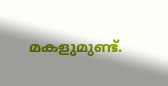മകളുമുണ്ട്.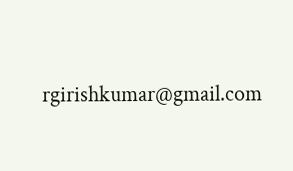rgirishkumar@gmail.com